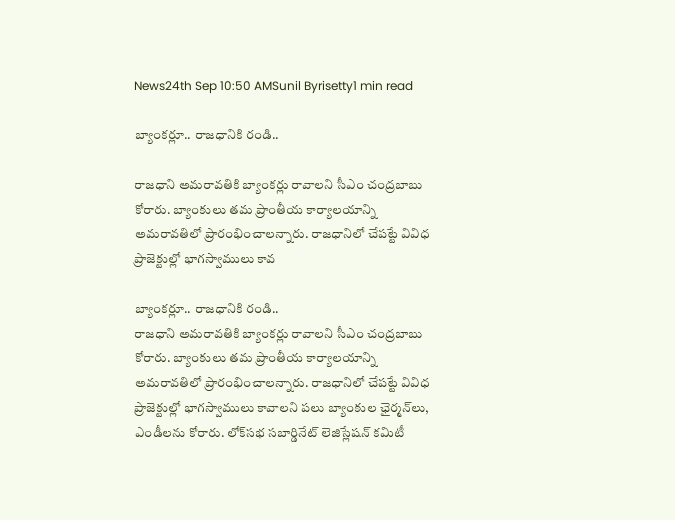News24th Sep 10:50 AMSunil Byrisetty1 min read

బ్యాంకర్లూ.. రాజధానికి రండి..

రాజధాని అమరావతికి బ్యాంకర్లు రావాలని సీఎం చంద్రబాబు కోరారు. బ్యాంకులు తమ ప్రాంతీయ కార్యాలయాన్ని అమరావతిలో ప్రారంభించాలన్నారు. రాజధానిలో చేపట్టే వివిధ ప్రాజెక్టుల్లో భాగస్వాములు కావ

బ్యాంకర్లూ.. రాజధానికి రండి..
రాజధాని అమరావతికి బ్యాంకర్లు రావాలని సీఎం చంద్రబాబు కోరారు. బ్యాంకులు తమ ప్రాంతీయ కార్యాలయాన్ని అమరావతిలో ప్రారంభించాలన్నారు. రాజధానిలో చేపట్టే వివిధ ప్రాజెక్టుల్లో భాగస్వాములు కావాలని పలు బ్యాంకుల ఛైర్మన్‌లు, ఎండీలను కోరారు. లోక్‌సభ సబార్డినేట్ లెజిస్లేషన్ కమిటీ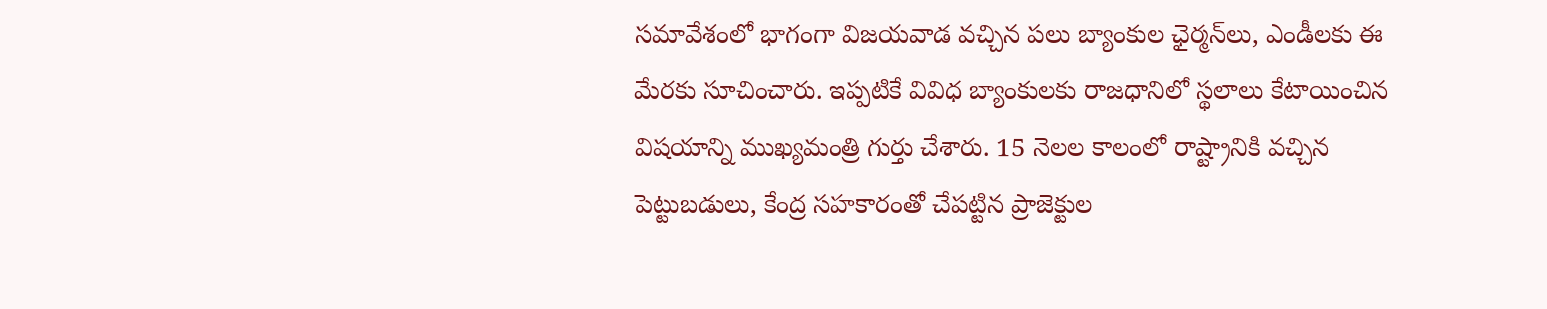సమావేశంలో భాగంగా విజయవాడ వచ్చిన పలు బ్యాంకుల ఛైర్మన్‌లు, ఎండీలకు ఈ మేరకు సూచించారు. ఇప్పటికే వివిధ బ్యాంకులకు రాజధానిలో స్థలాలు కేటాయించిన విషయాన్ని ముఖ్యమంత్రి గుర్తు చేశారు. 15 నెలల కాలంలో రాష్ట్రానికి వచ్చిన పెట్టుబడులు, కేంద్ర సహకారంతో చేపట్టిన ప్రాజెక్టుల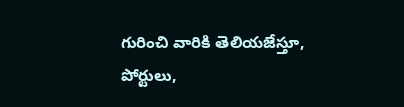గురించి వారికి తెలియజేస్తూ, పోర్టులు,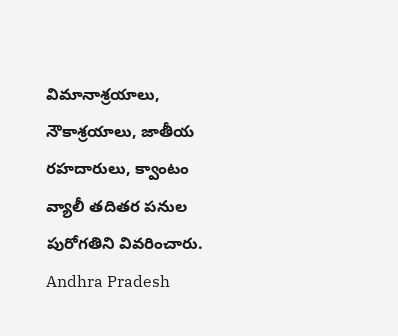విమానాశ్రయాలు, నౌకాశ్రయాలు, జాతీయ రహదారులు, క్వాంటం వ్యాలీ తదితర పనుల పురోగతిని వివరించారు.
Andhra Pradesh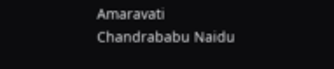Amaravati
Chandrababu Naidu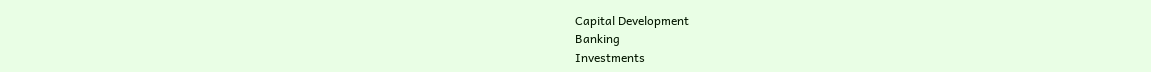Capital Development
Banking
Investments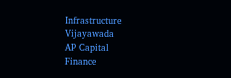Infrastructure
Vijayawada
AP Capital
Finance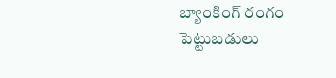బ్యాంకింగ్ రంగం
పెట్టుబడులు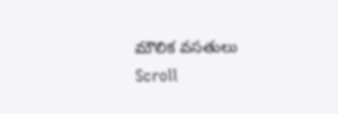మౌలిక వసతులు
Scroll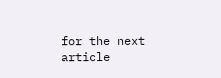for the next article